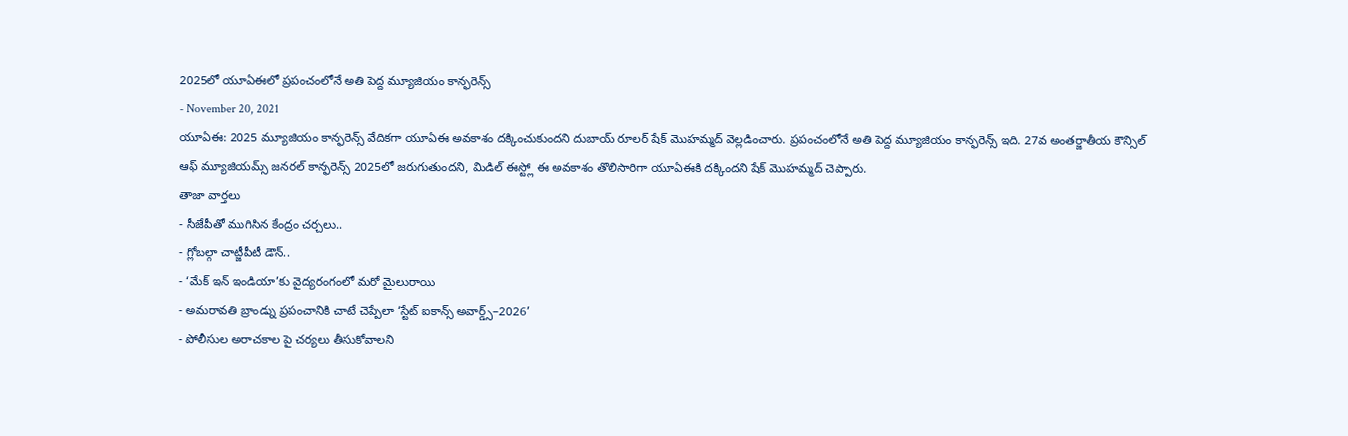2025లో యూఏఈలో ప్రపంచంలోనే అతి పెద్ద మ్యూజియం కాన్ఫరెన్స్
- November 20, 2021
యూఏఈ: 2025 మ్యూజియం కాన్ఫరెన్స్ వేదికగా యూఏఈ అవకాశం దక్కించుకుందని దుబాయ్ రూలర్ షేక్ మొహమ్మద్ వెల్లడించారు. ప్రపంచంలోనే అతి పెద్ద మ్యూజియం కాన్ఫరెన్స్ ఇది. 27వ అంతర్జాతీయ కౌన్సిల్ ఆఫ్ మ్యూజియమ్స్ జనరల్ కాన్ఫరెన్స్ 2025లో జరుగుతుందని, మిడిల్ ఈస్ట్లో ఈ అవకాశం తొలిసారిగా యూఏఈకి దక్కిందని షేక్ మొహమ్మద్ చెప్పారు.
తాజా వార్తలు
- సీజేపీతో ముగిసిన కేంద్రం చర్చలు..
- గ్లోబల్గా చాట్జీపీటీ డౌన్..
- ‘మేక్ ఇన్ ఇండియా’కు వైద్యరంగంలో మరో మైలురాయి
- అమరావతి బ్రాండ్ను ప్రపంచానికి చాటే చెప్పేలా ‘స్టేట్ ఐకాన్స్ అవార్డ్స్–2026’
- పోలీసుల అరాచకాల పై చర్యలు తీసుకోవాలని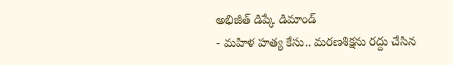అభిజీత్ డిప్కే డిమాండ్
- మహిళ హత్య కేసు.. మరణశిక్షను రద్దు చేసిన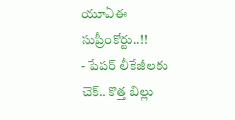యూఏఈ సుప్రీంకోర్టు..!!
- పేపర్ లీకేజీలకు చెక్.. కొత్త బిల్లు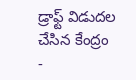డ్రాఫ్ట్ విడుదల చేసిన కేంద్రం
-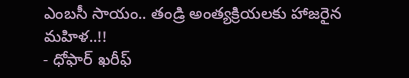ఎంబసీ సాయం.. తండ్రి అంత్యక్రియలకు హాజరైన మహిళ..!!
- ధోఫార్ ఖరీఫ్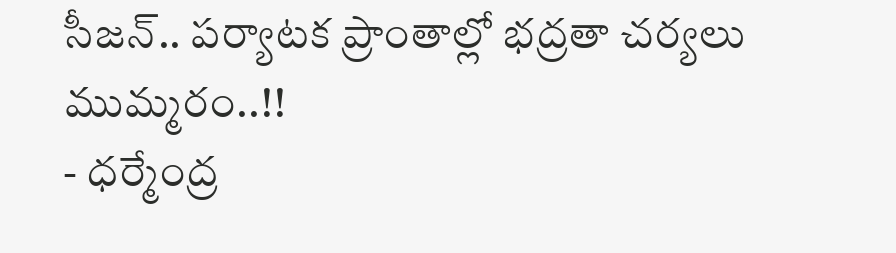సీజన్.. పర్యాటక ప్రాంతాల్లో భద్రతా చర్యలు ముమ్మరం..!!
- ధర్మేంద్ర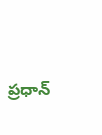ప్రధాన్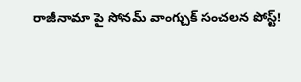రాజీనామా పై సోనమ్ వాంగ్చుక్ సంచలన పోస్ట్!